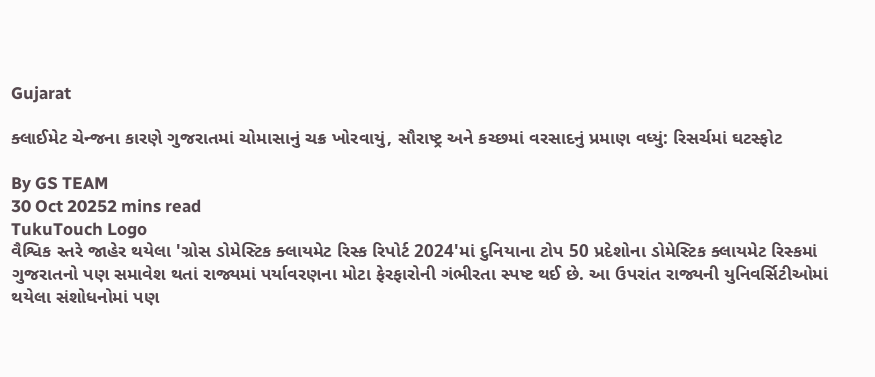Gujarat

ક્લાઈમેટ ચેન્જના કારણે ગુજરાતમાં ચોમાસાનું ચક્ર ખોરવાયું, સૌરાષ્ટ્ર અને કચ્છમાં વરસાદનું પ્રમાણ વધ્યું: રિસર્ચમાં ઘટસ્ફોટ

By GS TEAM
30 Oct 20252 mins read
TukuTouch Logo
વૈશ્વિક સ્તરે જાહેર થયેલા 'ગ્રોસ ડોમેસ્ટિક ક્લાયમેટ રિસ્ક રિપોર્ટ 2024'માં દુનિયાના ટોપ 50 પ્રદેશોના ડોમેસ્ટિક ક્લાયમેટ રિસ્કમાં ગુજરાતનો પણ સમાવેશ થતાં રાજ્યમાં પર્યાવરણના મોટા ફેરફારોની ગંભીરતા સ્પષ્ટ થઈ છે. આ ઉપરાંત રાજ્યની યુનિવર્સિટીઓમાં થયેલા સંશોધનોમાં પણ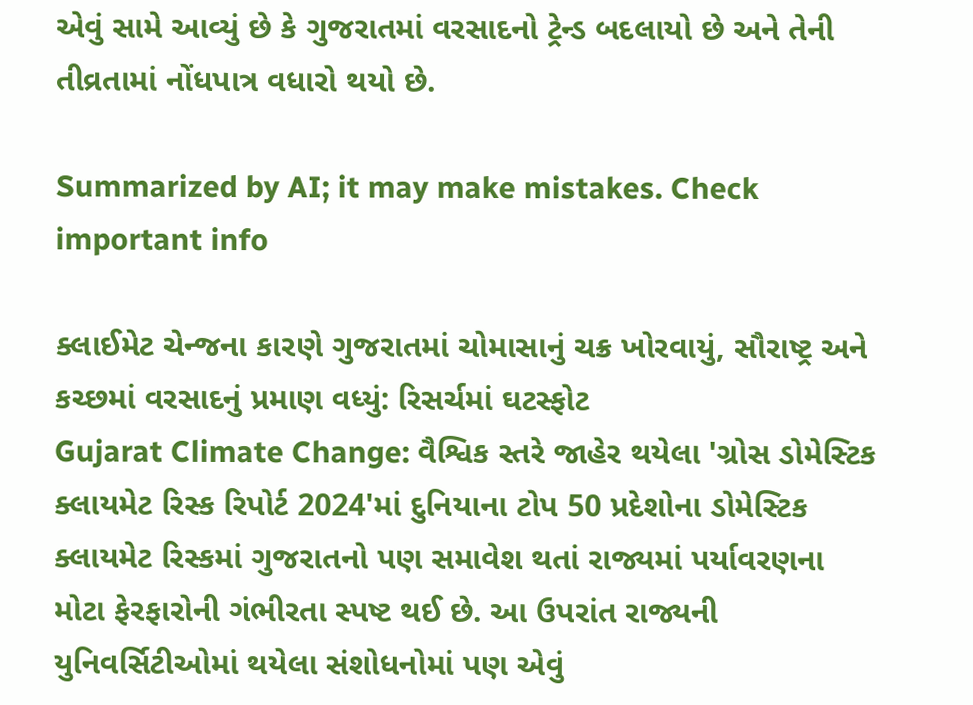એવું સામે આવ્યું છે કે ગુજરાતમાં વરસાદનો ટ્રેન્ડ બદલાયો છે અને તેની તીવ્રતામાં નોંધપાત્ર વધારો થયો છે.

Summarized by AI; it may make mistakes. Check important info

ક્લાઈમેટ ચેન્જના કારણે ગુજરાતમાં ચોમાસાનું ચક્ર ખોરવાયું, સૌરાષ્ટ્ર અને કચ્છમાં વરસાદનું પ્રમાણ વધ્યું: રિસર્ચમાં ઘટસ્ફોટ
Gujarat Climate Change: વૈશ્વિક સ્તરે જાહેર થયેલા 'ગ્રોસ ડોમેસ્ટિક ક્લાયમેટ રિસ્ક રિપોર્ટ 2024'માં દુનિયાના ટોપ 50 પ્રદેશોના ડોમેસ્ટિક ક્લાયમેટ રિસ્કમાં ગુજરાતનો પણ સમાવેશ થતાં રાજ્યમાં પર્યાવરણના મોટા ફેરફારોની ગંભીરતા સ્પષ્ટ થઈ છે. આ ઉપરાંત રાજ્યની યુનિવર્સિટીઓમાં થયેલા સંશોધનોમાં પણ એવું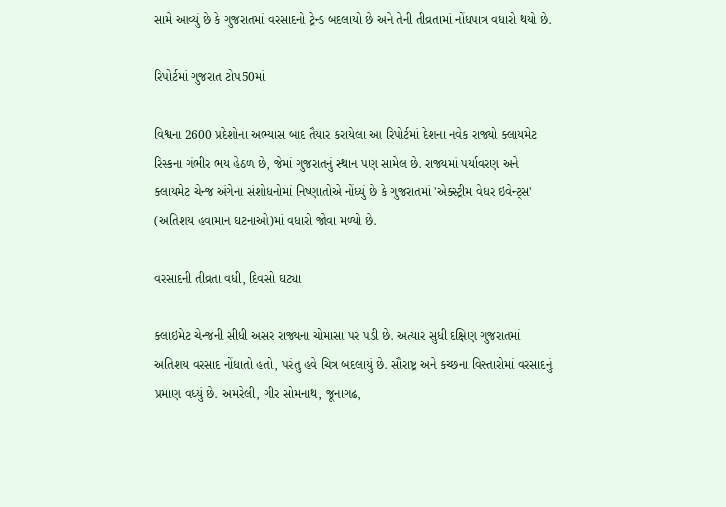સામે આવ્યું છે કે ગુજરાતમાં વરસાદનો ટ્રેન્ડ બદલાયો છે અને તેની તીવ્રતામાં નોંધપાત્ર વધારો થયો છે.

રિપોર્ટમાં ગુજરાત ટોપ50માં

વિશ્વના 2600 પ્રદેશોના અભ્યાસ બાદ તૈયાર કરાયેલા આ રિપોર્ટમાં દેશના નવેક રાજ્યો ક્લાયમેટ રિસ્કના ગંભીર ભય હેઠળ છે, જેમાં ગુજરાતનું સ્થાન પણ સામેલ છે. રાજ્યમાં પર્યાવરણ અને ક્લાયમેટ ચેન્જ અંગેના સંશોધનોમાં નિષ્ણાતોએ નોંધ્યું છે કે ગુજરાતમાં 'એક્સ્ટ્રીમ વેધર ઇવેન્ટ્સ' (અતિશય હવામાન ઘટનાઓ)માં વધારો જોવા મળ્યો છે.

વરસાદની તીવ્રતા વધી, દિવસો ઘટ્યા

ક્લાઇમેટ ચેન્જની સીધી અસર રાજ્યના ચોમાસા પર પડી છે. અત્યાર સુધી દક્ષિણ ગુજરાતમાં અતિશય વરસાદ નોંધાતો હતો, પરંતુ હવે ચિત્ર બદલાયું છે. સૌરાષ્ટ્ર અને કચ્છના વિસ્તારોમાં વરસાદનું પ્રમાણ વધ્યું છે. અમરેલી, ગીર સોમનાથ, જૂનાગઢ,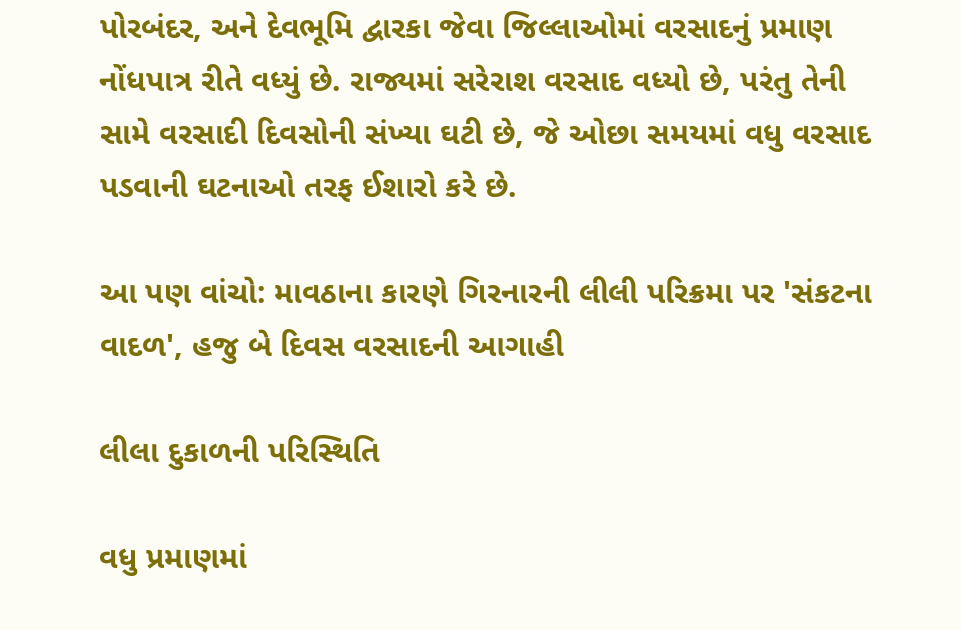પોરબંદર, અને દેવભૂમિ દ્વારકા જેવા જિલ્લાઓમાં વરસાદનું પ્રમાણ નોંધપાત્ર રીતે વધ્યું છે. રાજ્યમાં સરેરાશ વરસાદ વધ્યો છે, પરંતુ તેની સામે વરસાદી દિવસોની સંખ્યા ઘટી છે, જે ઓછા સમયમાં વધુ વરસાદ પડવાની ઘટનાઓ તરફ ઈશારો કરે છે.

આ પણ વાંચો: માવઠાના કારણે ગિરનારની લીલી પરિક્રમા પર 'સંકટના વાદળ', હજુ બે દિવસ વરસાદની આગાહી

લીલા દુકાળની પરિસ્થિતિ

વધુ પ્રમાણમાં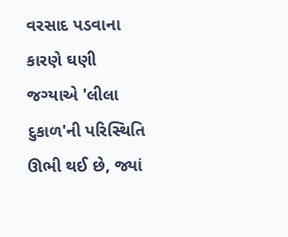વરસાદ પડવાના કારણે ઘણી જગ્યાએ 'લીલા દુકાળ'ની પરિસ્થિતિ ઊભી થઈ છે, જ્યાં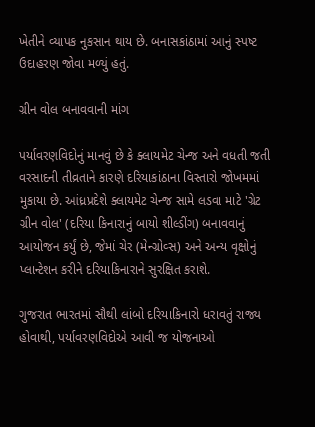ખેતીને વ્યાપક નુકસાન થાય છે. બનાસકાંઠામાં આનું સ્પષ્ટ ઉદાહરણ જોવા મળ્યું હતું.

ગ્રીન વોલ બનાવવાની માંગ

પર્યાવરણવિદોનું માનવું છે કે ક્લાયમેટ ચેન્જ અને વધતી જતી વરસાદની તીવ્રતાને કારણે દરિયાકાંઠાના વિસ્તારો જોખમમાં મુકાયા છે. આંધ્રપ્રદેશે ક્લાયમેટ ચેન્જ સામે લડવા માટે 'ગ્રેટ ગ્રીન વોલ' (દરિયા કિનારાનું બાયો શીલ્ડીંગ) બનાવવાનું આયોજન કર્યું છે, જેમાં ચેર (મેન્ગ્રોવ્સ) અને અન્ય વૃક્ષોનું પ્લાન્ટેશન કરીને દરિયાકિનારાને સુરક્ષિત કરાશે.

ગુજરાત ભારતમાં સૌથી લાંબો દરિયાકિનારો ધરાવતું રાજ્ય હોવાથી, પર્યાવરણવિદોએ આવી જ યોજનાઓ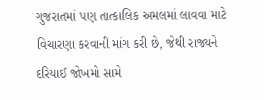ગુજરાતમાં પણ તાત્કાલિક અમલમાં લાવવા માટે વિચારણા કરવાની માંગ કરી છે, જેથી રાજ્યને દરિયાઈ જોખમો સામે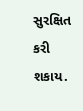સુરક્ષિત કરી શકાય.